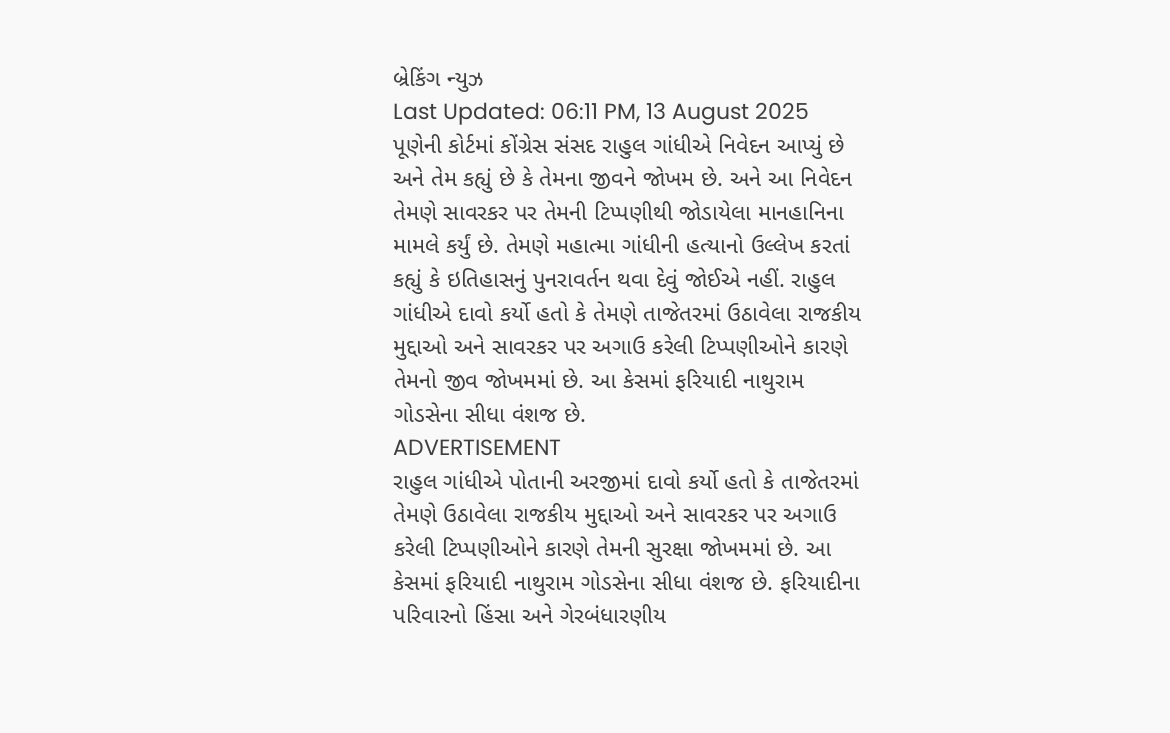બ્રેકિંગ ન્યુઝ
Last Updated: 06:11 PM, 13 August 2025
પૂણેની કોર્ટમાં કોંગ્રેસ સંસદ રાહુલ ગાંધીએ નિવેદન આપ્યું છે અને તેમ કહ્યું છે કે તેમના જીવને જોખમ છે. અને આ નિવેદન તેમણે સાવરકર પર તેમની ટિપ્પણીથી જોડાયેલા માનહાનિના મામલે કર્યું છે. તેમણે મહાત્મા ગાંધીની હત્યાનો ઉલ્લેખ કરતાં કહ્યું કે ઇતિહાસનું પુનરાવર્તન થવા દેવું જોઈએ નહીં. રાહુલ ગાંધીએ દાવો કર્યો હતો કે તેમણે તાજેતરમાં ઉઠાવેલા રાજકીય મુદ્દાઓ અને સાવરકર પર અગાઉ કરેલી ટિપ્પણીઓને કારણે તેમનો જીવ જોખમમાં છે. આ કેસમાં ફરિયાદી નાથુરામ ગોડસેના સીધા વંશજ છે.
ADVERTISEMENT
રાહુલ ગાંધીએ પોતાની અરજીમાં દાવો કર્યો હતો કે તાજેતરમાં તેમણે ઉઠાવેલા રાજકીય મુદ્દાઓ અને સાવરકર પર અગાઉ કરેલી ટિપ્પણીઓને કારણે તેમની સુરક્ષા જોખમમાં છે. આ કેસમાં ફરિયાદી નાથુરામ ગોડસેના સીધા વંશજ છે. ફરિયાદીના પરિવારનો હિંસા અને ગેરબંધારણીય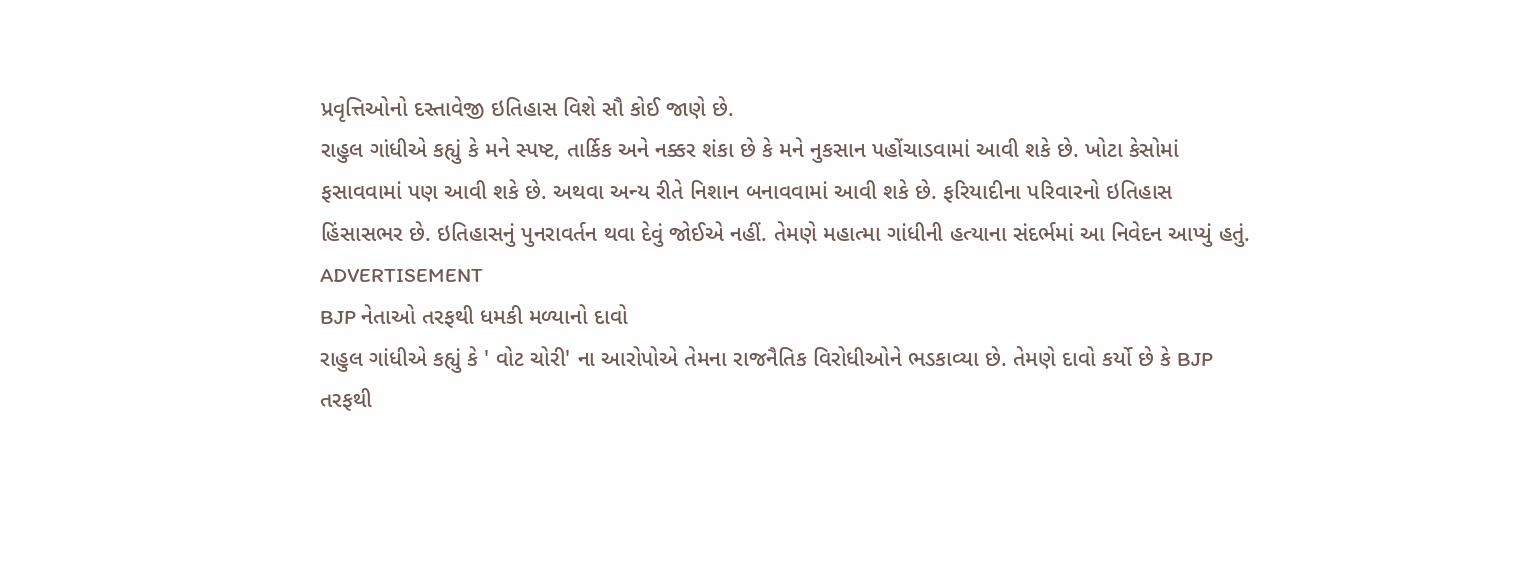પ્રવૃત્તિઓનો દસ્તાવેજી ઇતિહાસ વિશે સૌ કોઈ જાણે છે.
રાહુલ ગાંધીએ કહ્યું કે મને સ્પષ્ટ, તાર્કિક અને નક્કર શંકા છે કે મને નુકસાન પહોંચાડવામાં આવી શકે છે. ખોટા કેસોમાં ફસાવવામાં પણ આવી શકે છે. અથવા અન્ય રીતે નિશાન બનાવવામાં આવી શકે છે. ફરિયાદીના પરિવારનો ઇતિહાસ હિંસાસભર છે. ઇતિહાસનું પુનરાવર્તન થવા દેવું જોઈએ નહીં. તેમણે મહાત્મા ગાંધીની હત્યાના સંદર્ભમાં આ નિવેદન આપ્યું હતું.
ADVERTISEMENT
BJP નેતાઓ તરફથી ધમકી મળ્યાનો દાવો
રાહુલ ગાંધીએ કહ્યું કે ' વોટ ચોરી' ના આરોપોએ તેમના રાજનૈતિક વિરોધીઓને ભડકાવ્યા છે. તેમણે દાવો કર્યો છે કે BJP તરફથી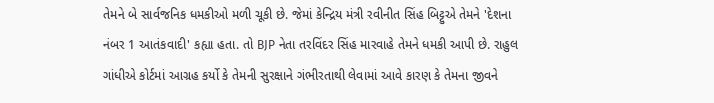તેમને બે સાર્વજનિક ધમકીઓ મળી ચૂકી છે. જેમાં કેન્દ્રિય મંત્રી રવીનીત સિંહ બિટ્ટુએ તેમને 'દેશના નંબર 1 આતંકવાદી' કહ્યા હતા. તો BJP નેતા તરવિંદર સિંહ મારવાહે તેમને ધમકી આપી છે. રાહુલ ગાંધીએ કોર્ટમાં આગ્રહ કર્યો કે તેમની સુરક્ષાને ગંભીરતાથી લેવામાં આવે કારણ કે તેમના જીવને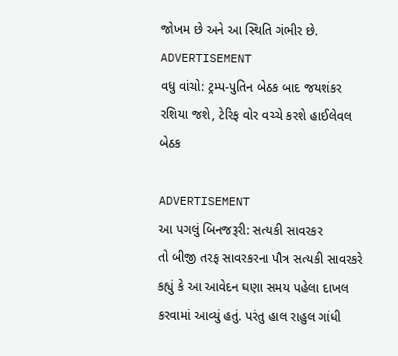જોખમ છે અને આ સ્થિતિ ગંભીર છે.
ADVERTISEMENT
વધુ વાંચો: ટ્રમ્પ-પુતિન બેઠક બાદ જયશંકર રશિયા જશે, ટેરિફ વોર વચ્ચે કરશે હાઈલેવલ બેઠક

ADVERTISEMENT
આ પગલું બિનજરૂરી: સત્યકી સાવરકર
તો બીજી તરફ સાવરકરના પૌત્ર સત્યકી સાવરકરે કહ્યું કે આ આવેદન ઘણા સમય પહેલા દાખલ કરવામાં આવ્યું હતું. પરંતુ હાલ રાહુલ ગાંધી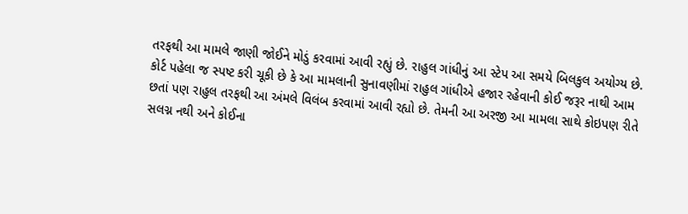તરફથી આ મામલે જાણી જોઈને મોડું કરવામાં આવી રહ્યું છે. રાહુલ ગાંધીનું આ સ્ટેપ આ સમયે બિલકુલ અયોગ્ય છે. કોર્ટ પહેલા જ સ્પષ્ટ કરી ચૂકી છે કે આ મામલાની સુનાવણીમાં રાહુલ ગાંધીએ હજાર રહેવાની કોઈ જરૂર નાથી આમ છતાં પણ રાહુલ તરફથી આ અંમલે વિલંબ કરવામાં આવી રહ્યો છે. તેમની આ અરજી આ મામલા સાથે કોઇપણ રીતે સલગ્ન નથી અને કોઈના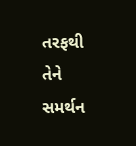તરફથી તેને સમર્થન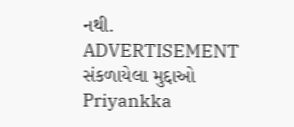નથી.
ADVERTISEMENT
સંકળાયેલા મુદ્દાઓ
Priyankka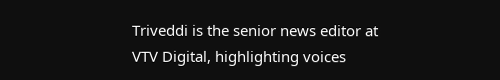Triveddi is the senior news editor at VTV Digital, highlighting voices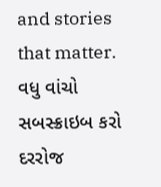and stories that matter.
વધુ વાંચો
સબસ્ક્રાઇબ કરો
દરરોજ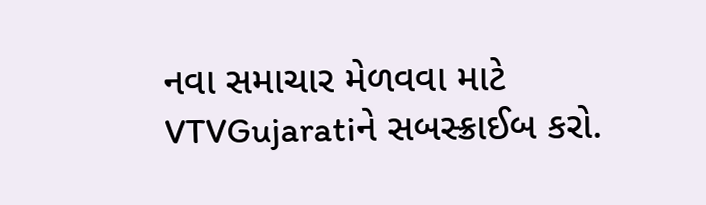નવા સમાચાર મેળવવા માટે VTVGujaratiને સબસ્ક્રાઈબ કરો.